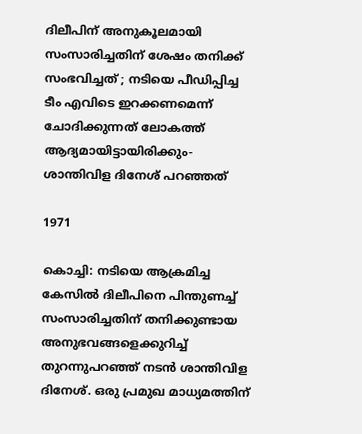ദിലീപിന് അനുകൂലമായി സംസാരിച്ചതിന് ശേഷം തനിക്ക് സംഭവിച്ചത് ; നടിയെ പീഡിപ്പിച്ച ടീം എവിടെ ഇറക്കണമെന്ന് ചോദിക്കുന്നത് ലോകത്ത് ആദ്യമായിട്ടായിരിക്കും-ശാന്തിവിള ദിനേശ് പറഞ്ഞത്

1971

കൊച്ചി: നടിയെ ആക്രമിച്ച കേസിൽ ദിലീപിനെ പിന്തുണച്ച് സംസാരിച്ചതിന് തനിക്കുണ്ടായ അനുഭവങ്ങളെക്കുറിച്ച് തുറന്നുപറഞ്ഞ് നടൻ ശാന്തിവിള ദിനേശ്. ഒരു പ്രമുഖ മാധ്യമത്തിന്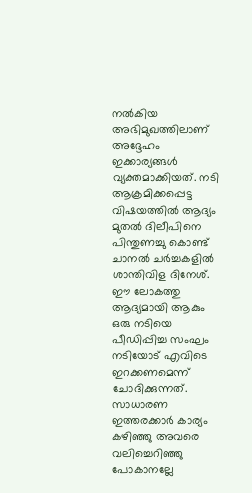നൽകിയ അഭിമുഖത്തിലാണ് അദ്ദേഹം ഇക്കാര്യങ്ങൾ വ്യക്തമാക്കിയത്. നടി ആക്രമിക്കപ്പെട്ട വിഷയത്തിൽ ആദ്യം മുതൽ ദിലീപിനെ പിന്തുണച്ചു കൊണ്ട് ചാനൽ ചർച്ചകളിൽ ശാന്തിവിള ദിനേശ്. ഈ ലോകത്തു ആദ്യമായി ആകും ഒരു നടിയെ പീഡിപ്പിച്ച സംഘം നടിയോട് എവിടെ ഇറക്കണമെന്ന് ചോദിക്കുന്നത്. സാധാരണ ഇത്തരക്കാർ കാര്യം കഴിഞ്ഞു അവരെ വലിച്ചെറിഞ്ഞു പോകാനല്ലേ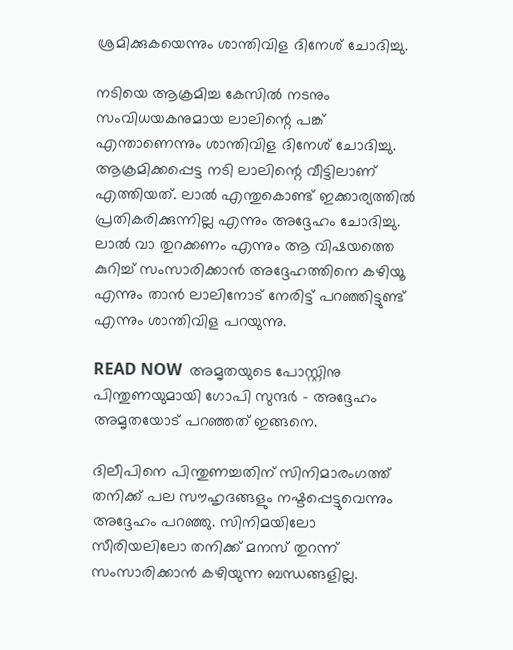ശ്രമിക്കുകയെന്നും ശാന്തിവിള ദിനേശ് ചോദിച്ചു.

നടിയെ ആക്രമിച്ച കേസിൽ നടനും സംവിധയകനുമായ ലാലിന്റെ പങ്ക് എന്താണെന്നും ശാന്തിവിള ദിനേശ് ചോദിച്ചു. ആക്രമിക്കപ്പെട്ട നടി ലാലിന്റെ വീട്ടിലാണ് എത്തിയത്. ലാൽ എന്തുകൊണ്ട് ഇക്കാര്യത്തിൽ പ്രതികരിക്കുന്നില്ല എന്നും അദ്ദേഹം ചോദിച്ചു. ലാൽ വാ തുറക്കണം എന്നും ആ വിഷയത്തെ കുറിച്ച് സംസാരിക്കാൻ അദ്ദേഹത്തിനെ കഴിയൂ എന്നും താൻ ലാലിനോട് നേരിട്ട് പറഞ്ഞിട്ടുണ്ട് എന്നും ശാന്തിവിള പറയുന്നു.

READ NOW  അമൃതയുടെ പോസ്റ്റിനു പിന്തുണയുമായി ഗോപി സുന്ദർ - അദ്ദേഹം അമൃതയോട് പറഞ്ഞത് ഇങ്ങനെ.

ദിലീപിനെ പിന്തുണച്ചതിന് സിനിമാരംഗത്ത് തനിക്ക് പല സൗഹൃദങ്ങളും നഷ്ടപ്പെട്ടുവെന്നും അദ്ദേഹം പറഞ്ഞു. സിനിമയിലോ സീരിയലിലോ തനിക്ക് മനസ് തുറന്ന് സംസാരിക്കാൻ കഴിയുന്ന ബന്ധങ്ങളില്ല.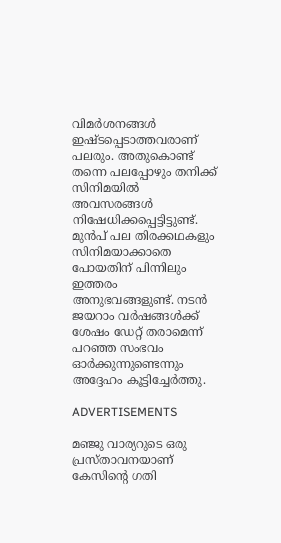വിമർശനങ്ങൾ ഇഷ്ടപ്പെടാത്തവരാണ് പലരും. അതുകൊണ്ട് തന്നെ പലപ്പോഴും തനിക്ക് സിനിമയിൽ അവസരങ്ങൾ നിഷേധിക്കപ്പെട്ടിട്ടുണ്ട്. മുൻപ് പല തിരക്കഥകളും സിനിമയാക്കാതെ പോയതിന് പിന്നിലും ഇത്തരം അനുഭവങ്ങളുണ്ട്. നടൻ ജയറാം വർഷങ്ങൾക്ക് ശേഷം ഡേറ്റ് തരാമെന്ന് പറഞ്ഞ സംഭവം ഓർക്കുന്നുണ്ടെന്നും അദ്ദേഹം കൂട്ടിച്ചേർത്തു.

ADVERTISEMENTS

മഞ്ജു വാര്യറുടെ ഒരു പ്രസ്താവനയാണ് കേസിന്റെ ഗതി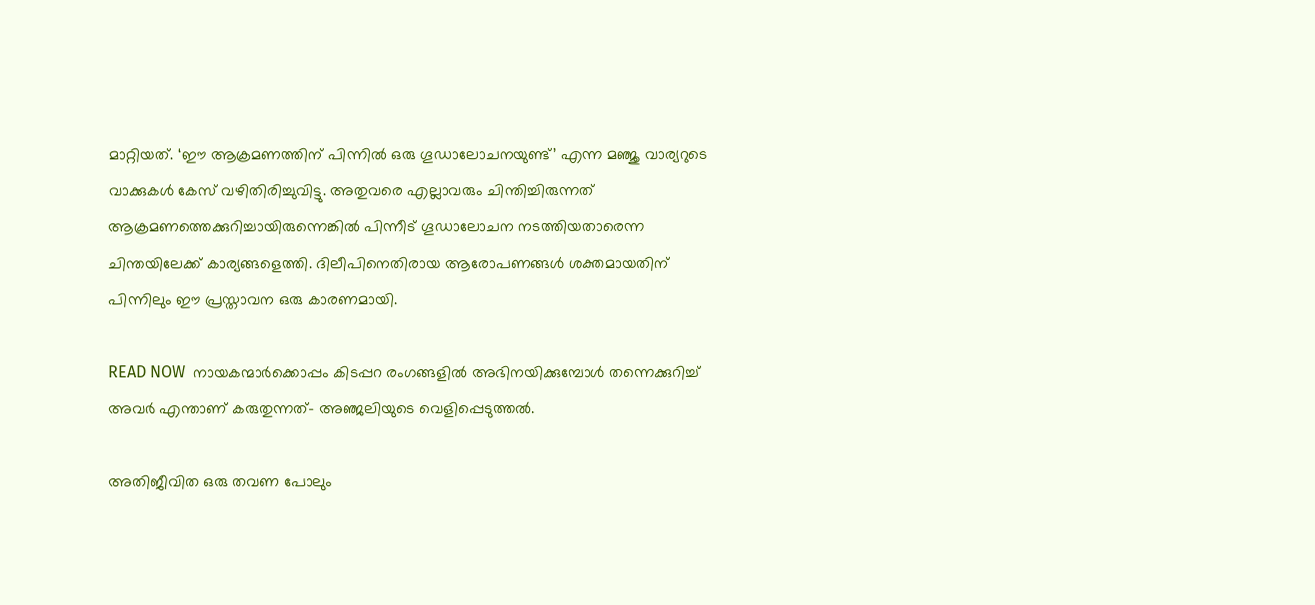മാറ്റിയത്. ‘ഈ ആക്രമണത്തിന് പിന്നിൽ ഒരു ഗൂഡാലോചനയുണ്ട്’ എന്ന മഞ്ജു വാര്യറുടെ വാക്കുകൾ കേസ് വഴിതിരിച്ചുവിട്ടു. അതുവരെ എല്ലാവരും ചിന്തിച്ചിരുന്നത് ആക്രമണത്തെക്കുറിച്ചായിരുന്നെങ്കിൽ പിന്നീട് ഗൂഡാലോചന നടത്തിയതാരെന്ന ചിന്തയിലേക്ക് കാര്യങ്ങളെത്തി. ദിലീപിനെതിരായ ആരോപണങ്ങൾ ശക്തമായതിന് പിന്നിലും ഈ പ്രസ്താവന ഒരു കാരണമായി.

READ NOW  നായകന്മാർക്കൊപ്പം കിടപ്പറ രംഗങ്ങളിൽ അഭിനയിക്കുമ്പോൾ തന്നെക്കുറിച്ച് അവർ എന്താണ് കരുതുന്നത്- അഞ്ജലിയുടെ വെളിപ്പെടുത്തല്‍.

അതിജീവിത ഒരു തവണ പോലും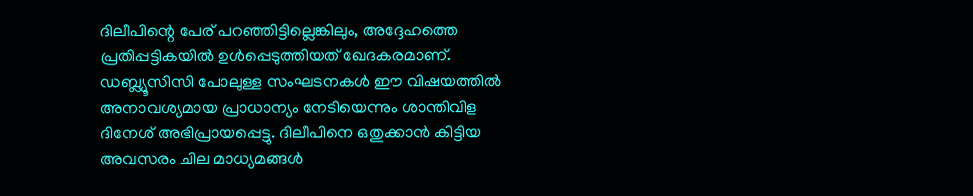ദിലീപിന്റെ പേര് പറഞ്ഞിട്ടില്ലെങ്കിലും, അദ്ദേഹത്തെ പ്രതിപ്പട്ടികയിൽ ഉൾപ്പെടുത്തിയത് ഖേദകരമാണ്. ഡബ്ല്യൂസിസി പോലുള്ള സംഘടനകൾ ഈ വിഷയത്തിൽ അനാവശ്യമായ പ്രാധാന്യം നേടിയെന്നും ശാന്തിവിള ദിനേശ് അഭിപ്രായപ്പെട്ടു. ദിലീപിനെ ഒതുക്കാൻ കിട്ടിയ അവസരം ചില മാധ്യമങ്ങൾ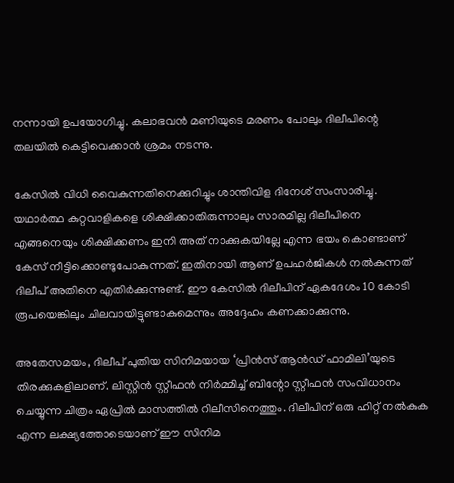നന്നായി ഉപയോഗിച്ചു. കലാഭവൻ മണിയുടെ മരണം പോലും ദിലീപിന്റെ തലയിൽ കെട്ടിവെക്കാൻ ശ്രമം നടന്നു.

കേസിൽ വിധി വൈകുന്നതിനെക്കുറിച്ചും ശാന്തിവിള ദിനേശ് സംസാരിച്ചു. യഥാർത്ഥ കുറ്റവാളികളെ ശിക്ഷിക്കാതിരുന്നാലും സാരമില്ല ദിലീപിനെ എങ്ങനെയും ശിക്ഷിക്കണം ഇനി അത് നാക്കുകയില്ലേ എന്ന ഭയം കൊണ്ടാണ് കേസ് നീട്ടിക്കൊണ്ടുപോകുന്നത്. ഇതിനായി ആണ് ഉപഹർജികൾ നൽകുന്നത് ദിലീപ് അതിനെ എതിർക്കുന്നുണ്ട്. ഈ കേസിൽ ദിലീപിന് ഏകദേശം 10 കോടി രൂപയെങ്കിലും ചിലവായിട്ടുണ്ടാകുമെന്നും അദ്ദേഹം കണക്കാക്കുന്നു.

അതേസമയം, ദിലീപ് പുതിയ സിനിമയായ ‘പ്രിൻസ് ആൻഡ് ഫാമിലി’യുടെ തിരക്കുകളിലാണ്. ലിസ്റ്റിൻ സ്റ്റീഫൻ നിർമ്മിച്ച് ബിന്റോ സ്റ്റീഫൻ സംവിധാനം ചെയ്യുന്ന ചിത്രം ഏപ്രിൽ മാസത്തിൽ റിലീസിനെത്തും. ദിലീപിന് ഒരു ഹിറ്റ് നൽകുക എന്ന ലക്ഷ്യത്തോടെയാണ് ഈ സിനിമ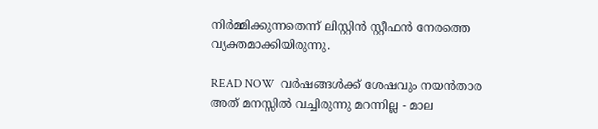നിർമ്മിക്കുന്നതെന്ന് ലിസ്റ്റിൻ സ്റ്റീഫൻ നേരത്തെ വ്യക്തമാക്കിയിരുന്നു.

READ NOW  വര്‍ഷങ്ങള്‍ക്ക് ശേഷവും നയന്‍താര അത് മനസ്സില്‍ വച്ചിരുന്നു മറന്നില്ല - മാല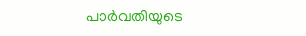പാര്‍വതിയുടെ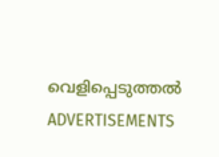വെളിപ്പെടുത്തല്‍
ADVERTISEMENTS